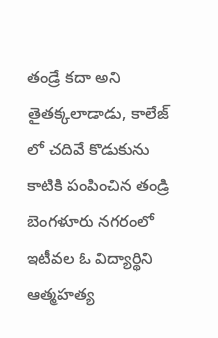తండ్రే కదా అని తైతక్కలాడాడు, కాలేజ్ లో చదివే కొడుకును కాటికి పంపించిన తండ్రి
బెంగళూరు నగరంలో ఇటీవల ఓ విద్యార్థిని ఆత్మహత్య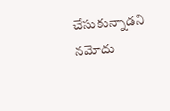చేసుకున్నాడని నమోదు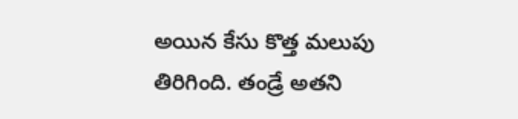అయిన కేసు కొత్త మలుపు తిరిగింది. తండ్రే అతని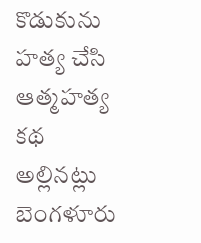కొడుకును హత్య చేసి ఆత్మహత్య కథ అల్లినట్లు బెంగళూరు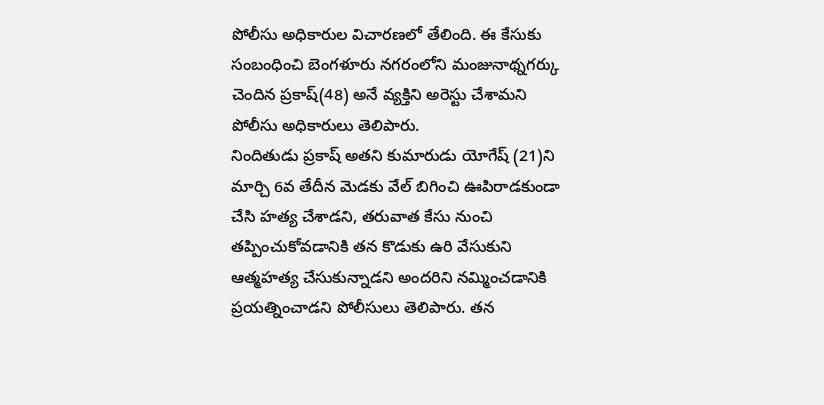పోలీసు అధికారుల విచారణలో తేలింది. ఈ కేసుకు సంబంధించి బెంగళూరు నగరంలోని మంజునాథ్నగర్కు చెందిన ప్రకాష్(48) అనే వ్యక్తిని అరెస్టు చేశామని పోలీసు అధికారులు తెలిపారు.
నిందితుడు ప్రకాష్ అతని కుమారుడు యోగేష్ (21)ని మార్చి 6వ తేదీన మెడకు వేల్ బిగించి ఊపిరాడకుండా చేసి హత్య చేశాడని, తరువాత కేసు నుంచి తప్పించుకోవడానికి తన కొడుకు ఉరి వేసుకుని ఆత్మహత్య చేసుకున్నాడని అందరిని నమ్మించడానికి ప్రయత్నించాడని పోలీసులు తెలిపారు. తన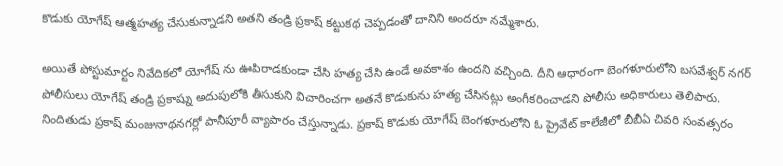కొడుకు యోగేష్ ఆత్మహత్య చేసుకున్నాడని అతని తండ్రి ప్రకాష్ కట్టుకథ చెప్పడంతో దానిని అందరూ నమ్మేశారు.

అయితే పోస్టుమార్టం నివేదికలో యోగేష్ ను ఊపిరాడకుండా చేసి హత్య చేసి ఉండే అవకాశం ఉందని వచ్చింది. దీని ఆధారంగా బెంగళూరులోని బసవేశ్వర్ నగర్ పోలీసులు యోగేష్ తండ్రి ప్రకాష్ను అదుపులోకి తీసుకుని విచారించగా అతనే కొడుకును హత్య చేసినట్లు అంగీకరించాడని పోలీసు అధికారులు తెలిపారు. నిందితుడు ప్రకాష్ మంజునాథనగర్లో పానీపూరీ వ్యాపారం చేస్తున్నాడు. ప్రకాష్ కొడుకు యోగేష్ బెంగళూరులోని ఓ ప్రైవేట్ కాలేజీలో బీబీఏ చివరి సంవత్సరం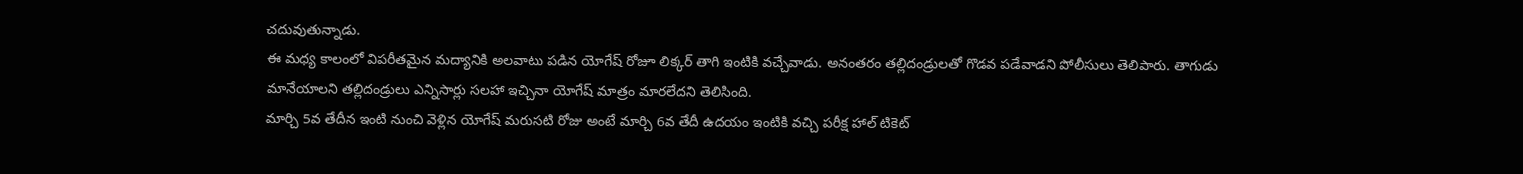చదువుతున్నాడు.
ఈ మధ్య కాలంలో విపరీతమైన మద్యానికి అలవాటు పడిన యోగేష్ రోజూ లిక్కర్ తాగి ఇంటికి వచ్చేవాడు. అనంతరం తల్లిదండ్రులతో గొడవ పడేవాడని పోలీసులు తెలిపారు. తాగుడు మానేయాలని తల్లిదండ్రులు ఎన్నిసార్లు సలహా ఇచ్చినా యోగేష్ మాత్రం మారలేదని తెలిసింది.
మార్చి 5వ తేదీన ఇంటి నుంచి వెళ్లిన యోగేష్ మరుసటి రోజు అంటే మార్చి 6వ తేదీ ఉదయం ఇంటికి వచ్చి పరీక్ష హాల్ టికెట్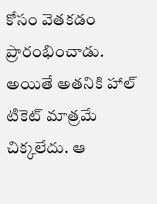కోసం వెతకడం ప్రారంభించాడు.
అయితే అతనికి హాల్ టికెట్ మాత్రమే చిక్కలేదు. ఆ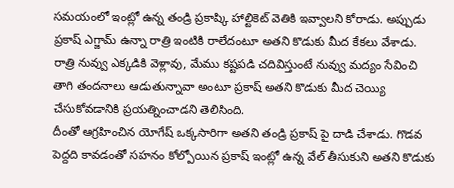సమయంలో ఇంట్లో ఉన్న తండ్రి ప్రకాష్కి హాల్టికెట్ వెతికి ఇవ్వాలని కోరాడు. అప్పుడు ప్రకాష్ ఎగ్జామ్ ఉన్నా రాత్రి ఇంటికి రాలేదంటూ అతని కొడుకు మీద కేకలు వేశాడు. రాత్రి నువ్వు ఎక్కడికి వెళ్లావు, మేము కష్టపడి చదివిస్తుంటే నువ్వు మద్యం సేవించి తాగి తందనాలు ఆడుతున్నావా అంటూ ప్రకాష్ అతని కొడుకు మీద చెయ్యి చేసుకోవడానికి ప్రయత్నించాడని తెలిసింది.
దీంతో ఆగ్రహించిన యోగేష్ ఒక్కసారిగా అతని తండ్రి ప్రకాష్ పై దాడి చేశాడు. గొడవ పెద్దది కావడంతో సహనం కోల్పోయిన ప్రకాష్ ఇంట్లో ఉన్న వేల్ తీసుకుని అతని కొడుకు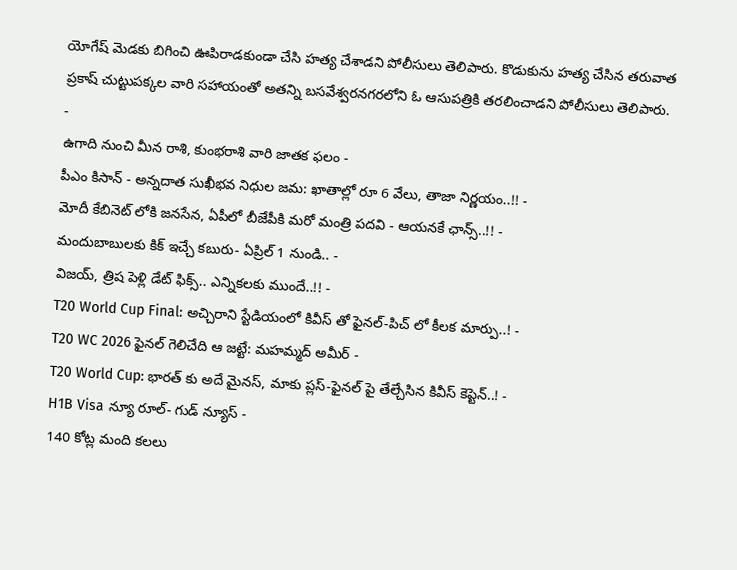యోగేష్ మెడకు బిగించి ఊపిరాడకుండా చేసి హత్య చేశాడని పోలీసులు తెలిపారు. కొడుకును హత్య చేసిన తరువాత ప్రకాష్ చుట్టుపక్కల వారి సహాయంతో అతన్ని బసవేశ్వరనగరలోని ఓ ఆసుపత్రికి తరలించాడని పోలీసులు తెలిపారు.
-
ఉగాది నుంచి మీన రాశి, కుంభరాశి వారి జాతక ఫలం -
పీఎం కిసాన్ - అన్నదాత సుఖీభవ నిధుల జమ: ఖాతాల్లో రూ 6 వేలు, తాజా నిర్ణయం..!! -
మోదీ కేబినెట్ లోకి జనసేన, ఏపీలో బీజేపీకి మరో మంత్రి పదవి - ఆయనకే ఛాన్స్..!! -
మందుబాబులకు కిక్ ఇచ్చే కబురు- ఏప్రిల్ 1 నుండి.. -
విజయ్, త్రిష పెళ్లి డేట్ ఫిక్స్.. ఎన్నికలకు ముందే..!! -
T20 World Cup Final: అచ్చిరాని స్టేడియంలో కివీస్ తో ఫైనల్-పిచ్ లో కీలక మార్పు..! -
T20 WC 2026 ఫైనల్ గెలిచేది ఆ జట్టే: మహమ్మద్ అమీర్ -
T20 World Cup: భారత్ కు అదే మైనస్, మాకు ప్లస్-ఫైనల్ పై తేల్చేసిన కివీస్ కెప్టెన్..! -
H1B Visa న్యూ రూల్- గుడ్ న్యూస్ -
140 కోట్ల మంది కలలు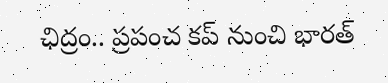ఛిద్రం.. ప్రపంచ కప్ నుంచి భారత్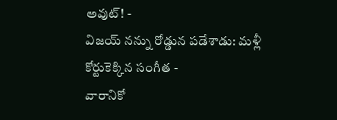అవుట్! -
విజయ్ నన్ను రోడ్డున పడేశాడు: మళ్లీ కోర్టుకెక్కిన సంగీత -
వారానికో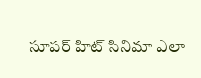సూపర్ హిట్ సినిమా ఎలా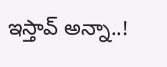ఇస్తావ్ అన్నా..!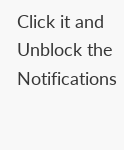Click it and Unblock the Notifications